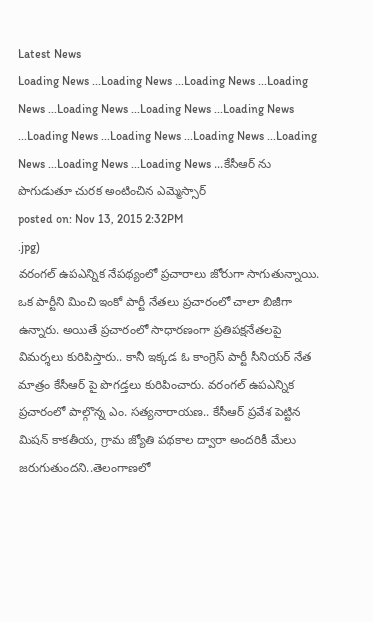Latest News
Loading News ...Loading News ...Loading News ...Loading News ...Loading News ...Loading News ...Loading News ...Loading News ...Loading News ...Loading News ...Loading News ...Loading News ...Loading News ...కేసీఆర్ ను పొగుడుతూ చురక అంటించిన ఎమ్మెస్సార్
posted on: Nov 13, 2015 2:32PM
.jpg)
వరంగల్ ఉపఎన్నిక నేపథ్యంలో ప్రచారాలు జోరుగా సాగుతున్నాయి. ఒక పార్టీని మించి ఇంకో పార్టీ నేతలు ప్రచారంలో చాలా బిజీగా ఉన్నారు. అయితే ప్రచారంలో సాధారణంగా ప్రతిపక్షనేతలపై విమర్శలు కురిపిస్తారు.. కానీ ఇక్కడ ఓ కాంగ్రెస్ పార్టీ సీనియర్ నేత మాత్రం కేసీఆర్ పై పొగడ్తలు కురిపించారు. వరంగల్ ఉపఎన్నిక ప్రచారంలో పాల్గొన్న ఎం. సత్యనారాయణ.. కేసీఆర్ ప్రవేశ పెట్టిన మిషన్ కాకతీయ, గ్రామ జ్యోతి పథకాల ద్వారా అందరికీ మేలు జరుగుతుందని..తెలంగాణలో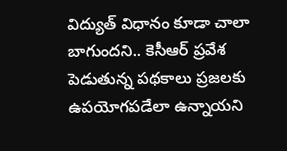విద్యుత్ విధానం కూడా చాలా బాగుందని.. కెసీఆర్ ప్రవేశ పెడుతున్న పథకాలు ప్రజలకు ఉపయోగపడేలా ఉన్నాయని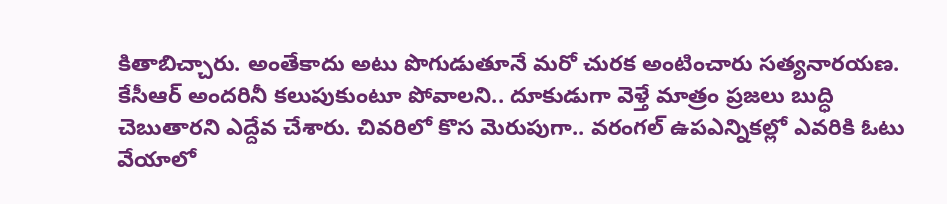కితాబిచ్చారు. అంతేకాదు అటు పొగుడుతూనే మరో చురక అంటించారు సత్యనారయణ. కేసీఆర్ అందరినీ కలుపుకుంటూ పోవాలని.. దూకుడుగా వెళ్తే మాత్రం ప్రజలు బుద్ధి చెబుతారని ఎద్దేవ చేశారు. చివరిలో కొస మెరుపుగా.. వరంగల్ ఉపఎన్నికల్లో ఎవరికి ఓటు వేయాలో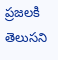ప్రజలకి తెలుసని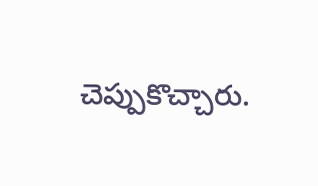చెప్పుకొచ్చారు.